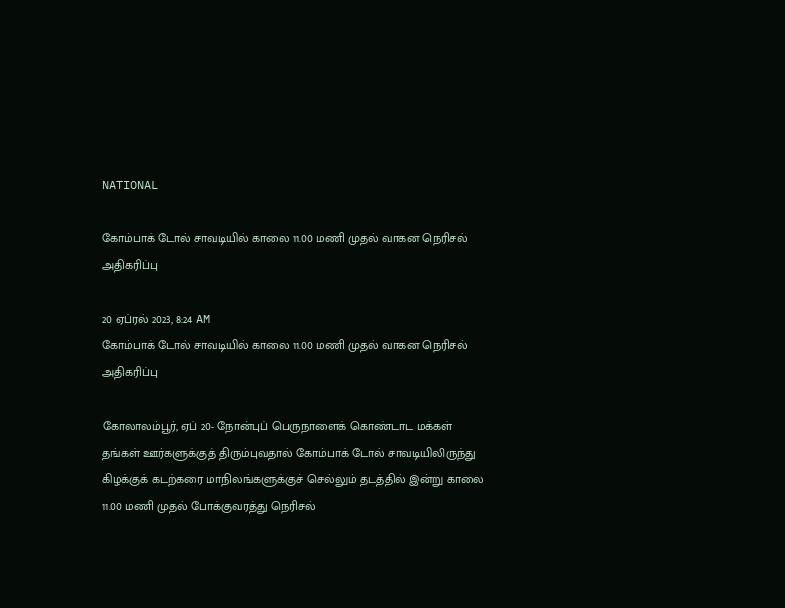NATIONAL

கோம்பாக் டோல் சாவடியில் காலை 11.00 மணி முதல் வாகன நெரிசல் அதிகரிப்பு

20 ஏப்ரல் 2023, 8:24 AM
கோம்பாக் டோல் சாவடியில் காலை 11.00 மணி முதல் வாகன நெரிசல் அதிகரிப்பு

கோலாலம்பூர், ஏப் 20- நோன்புப் பெருநாளைக் கொண்டாட மக்கள் தங்கள் ஊர்களுக்குத் திரும்புவதால் கோம்பாக் டோல் சாவடியிலிருந்து கிழக்குக் கடற்கரை மாநிலங்களுக்குச் செல்லும் தடத்தில் இன்று காலை 11.00 மணி முதல் போக்குவரத்து நெரிசல்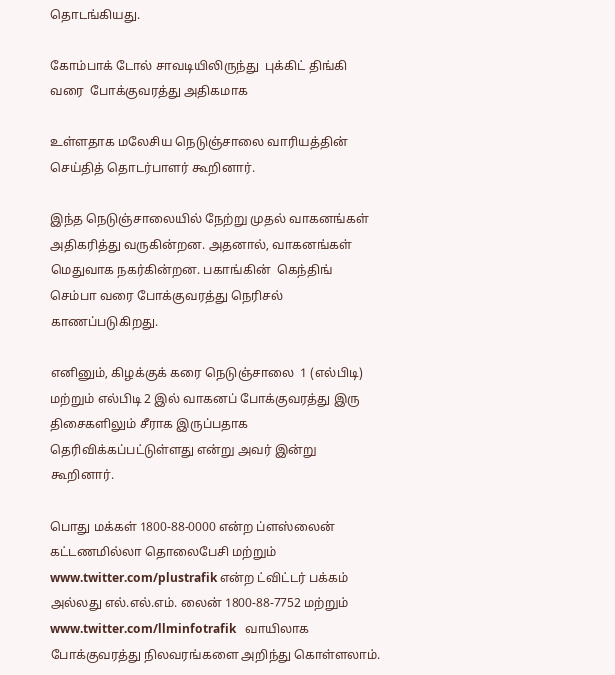தொடங்கியது.

கோம்பாக் டோல் சாவடியிலிருந்து  புக்கிட் திங்கி வரை  போக்குவரத்து அதிகமாக

உள்ளதாக மலேசிய நெடுஞ்சாலை வாரியத்தின் செய்தித் தொடர்பாளர் கூறினார்.

இந்த நெடுஞ்சாலையில் நேற்று முதல் வாகனங்கள் அதிகரித்து வருகின்றன. அதனால், வாகனங்கள் மெதுவாக நகர்கின்றன. பகாங்கின்  கெந்திங் செம்பா வரை போக்குவரத்து நெரிசல் காணப்படுகிறது.

எனினும், கிழக்குக் கரை நெடுஞ்சாலை  1 (எல்பிடி) மற்றும் எல்பிடி 2 இல் வாகனப் போக்குவரத்து இரு திசைகளிலும் சீராக இருப்பதாக தெரிவிக்கப்பட்டுள்ளது என்று அவர் இன்று  கூறினார்.

பொது மக்கள் 1800-88-0000 என்ற ப்ளஸ்லைன் கட்டணமில்லா தொலைபேசி மற்றும் www.twitter.com/plustrafik என்ற ட்விட்டர் பக்கம் அல்லது எல்.எல்.எம். லைன் 1800-88-7752 மற்றும் www.twitter.com/llminfotrafik   வாயிலாக போக்குவரத்து நிலவரங்களை அறிந்து கொள்ளலாம்.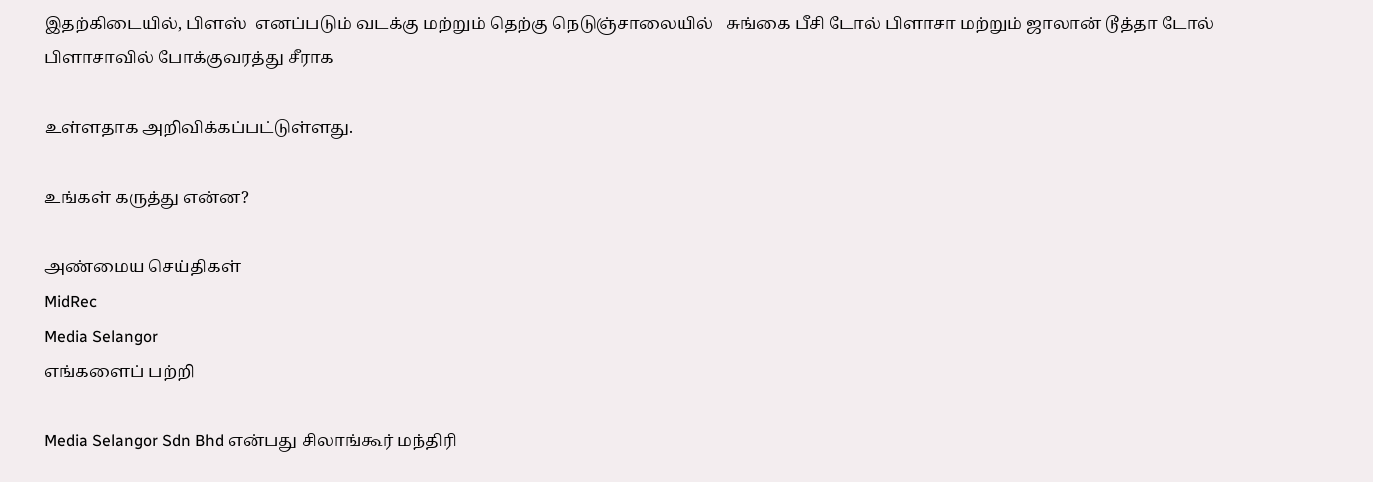இதற்கிடையில், பிளஸ்  எனப்படும் வடக்கு மற்றும் தெற்கு நெடுஞ்சாலையில்   சுங்கை பீசி டோல் பிளாசா மற்றும் ஜாலான் டூத்தா டோல் பிளாசாவில் போக்குவரத்து சீராக

உள்ளதாக அறிவிக்கப்பட்டுள்ளது.

உங்கள் கருத்து என்ன?

அண்மைய செய்திகள்
MidRec
Media Selangor
எங்களைப் பற்றி

Media Selangor Sdn Bhd என்பது சிலாங்கூர் மந்திரி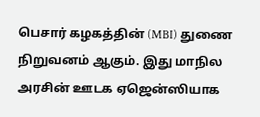பெசார் கழகத்தின் (MBI) துணை நிறுவனம் ஆகும். இது மாநில அரசின் ஊடக ஏஜென்ஸியாக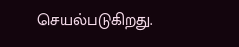செயல்படுகிறது.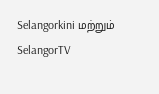Selangorkini மற்றும் SelangorTV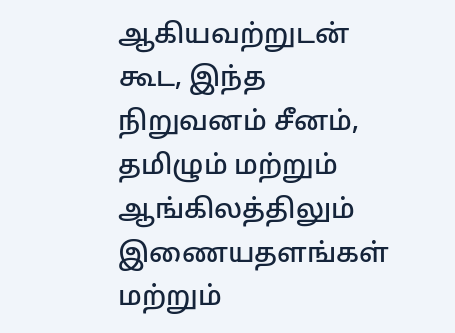ஆகியவற்றுடன் கூட, இந்த நிறுவனம் சீனம், தமிழும் மற்றும் ஆங்கிலத்திலும் இணையதளங்கள் மற்றும்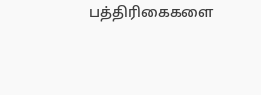பத்திரிகைகளை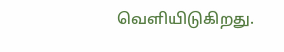வெளியிடுகிறது.